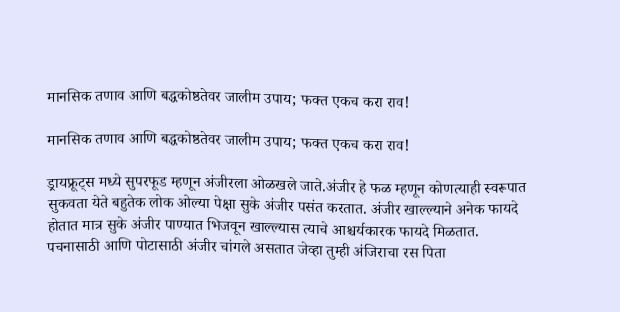मानसिक तणाव आणि बद्धकोष्ठतेवर जालीम उपाय; फक्त एकच करा राव!

मानसिक तणाव आणि बद्धकोष्ठतेवर जालीम उपाय; फक्त एकच करा राव!

ड्रायफ्रूट्स मध्ये सुपरफूड म्हणून अंजीरला ओळखले जाते.अंजीर हे फळ म्हणून कोणत्याही स्वरूपात सुकवता येते बहुतेक लोक ओल्या पेक्षा सुके अंजीर पसंत करतात. अंजीर खाल्ल्याने अनेक फायदे होतात मात्र सुके अंजीर पाण्यात भिजवून खाल्ल्यास त्याचे आश्चर्यकारक फायदे मिळतात. पचनासाठी आणि पोटासाठी अंजीर चांगले असतात जेव्हा तुम्ही अंजिराचा रस पिता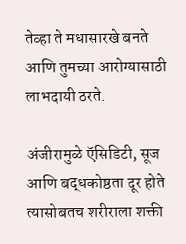तेव्हा ते मधासारखे बनते आणि तुमच्या आरोग्यासाठी लाभदायी ठरते.

अंजीरामुळे ऍसिडिटी, सूज आणि बद्धकोष्ठता दूर होते त्यासोबतच शरीराला शक्ती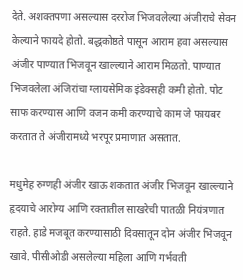देते. अशक्तपणा असल्यास दररोज भिजवलेल्या अंजीराचे सेवन केल्याने फायदे होतो. बद्धकोष्ठते पासून आराम हवा असल्यास अंजीर पाण्यात भिजवून खाल्ल्याने आराम मिळतो. पाण्यात भिजवलेला अंजिरांचा ग्लायसेमिक इंडेक्सही कमी होतो. पोट साफ करण्यास आणि वजन कमी करण्याचे काम जे फायबर करतात ते अंजीरामध्ये भरपूर प्रमाणात असतात.

मधुमेह रुग्णही अंजीर खाऊ शकतात अंजीर भिजवून खाल्ल्याने हृदयाचे आरोग्य आणि रक्तातील साखरेची पातळी नियंत्रणात राहते. हाडे मजबूत करण्यासाठी दिवसातून दोन अंजीर भिजवून खावे. पीसीओडी असलेल्या महिला आणि गर्भवती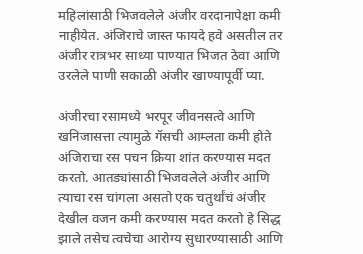महिलांसाठी भिजवलेले अंजीर वरदानापेक्षा कमी नाहीयेत. अंजिराचे जास्त फायदे हवे असतील तर अंजीर रात्रभर साध्या पाण्यात भिजत ठेवा आणि उरलेले पाणी सकाळी अंजीर खाण्यापूर्वी प्या.

अंजीरचा रसामध्ये भरपूर जीवनसत्वे आणि खनिजासत्ता त्यामुळे गॅसची आम्लता कमी होते अंजिराचा रस पचन क्रिया शांत करण्यास मदत करतो. आतड्यांसाठी भिजवलेले अंजीर आणि त्याचा रस चांगला असतो एक चतुर्थांचं अंजीर देखील वजन कमी करण्यास मदत करतो हे सिद्ध झाले तसेच त्वचेचा आरोग्य सुधारण्यासाठी आणि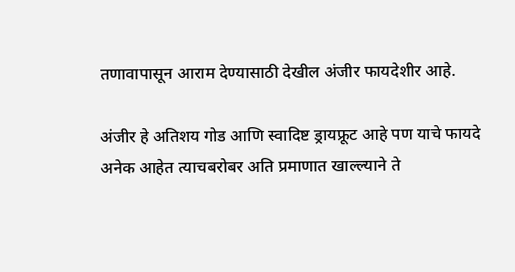तणावापासून आराम देण्यासाठी देखील अंजीर फायदेशीर आहे.

अंजीर हे अतिशय गोड आणि स्वादिष्ट ड्रायफ्रूट आहे पण याचे फायदे अनेक आहेत त्याचबरोबर अति प्रमाणात खाल्ल्याने ते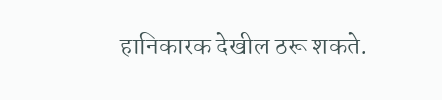हानिकारक देखील ठरू शकते.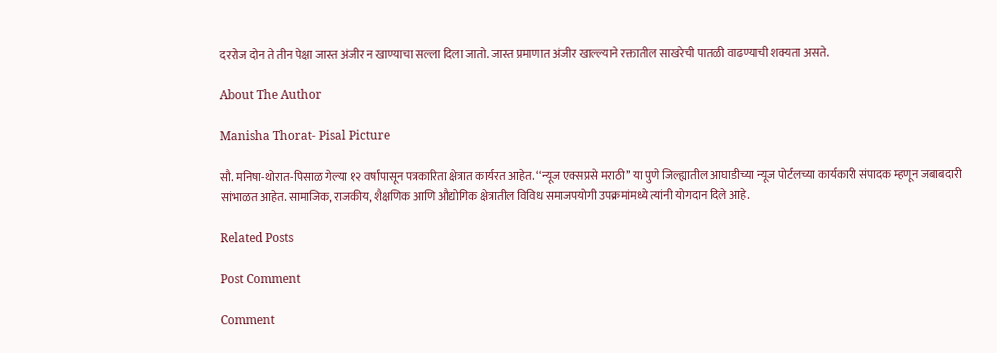दररोज दोन ते तीन पेक्षा जास्त अंजीर न खाण्याचा सल्ला दिला जातो. जास्त प्रमाणात अंजीर खाल्ल्याने रक्तातील साखरेची पातळी वाढण्याची शक्यता असते.

About The Author

Manisha Thorat- Pisal Picture

सौ. मनिषा-थोरात-पिसाळ गेल्या १२ वर्षांपासून पत्रकारिता क्षेत्रात कार्यरत आहेत. ‘‘न्यूज एक्सप्रसे मराठी’’ या पुणे जिल्ह्यातील आघाडीच्या न्यूज पोर्टलच्या कार्यकारी संपादक म्हणून जबाबदारी सांभाळत आहेत. सामाजिक, राजकीय, शैक्षणिक आणि औद्योगिक क्षेत्रातील विविध समाजपयोगी उपक्रमांमध्ये त्यांनी योगदान दिले आहे.

Related Posts

Post Comment

Comment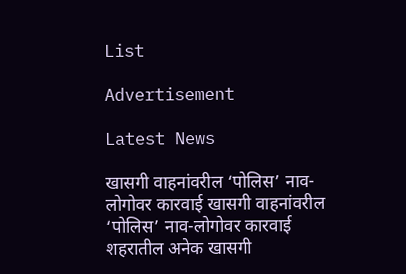List

Advertisement

Latest News

खासगी वाहनांवरील ‘पोलिस’ नाव-लोगोवर कारवाई खासगी वाहनांवरील ‘पोलिस’ नाव-लोगोवर कारवाई
शहरातील अनेक खासगी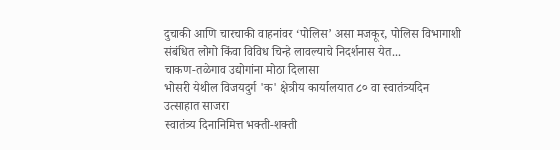दुचाकी आणि चारचाकी वाहनांवर ‘पोलिस’ असा मजकूर, पोलिस विभागाशी संबंधित लोगो किंवा विविध चिन्हे लावल्याचे निदर्शनास येत...
चाकण-तळेगाव उद्योगांना मोठा दिलासा
भोसरी येथील विजयदुर्ग 'क' क्षेत्रीय कार्यालयात ८० वा स्वातंत्र्यदिन उत्साहात साजरा
स्वातंत्र्य दिनानिमित्त भक्ती-शक्ती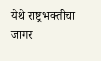येथे राष्ट्रभक्तीचा जागर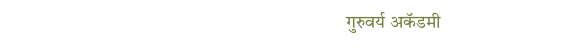गुरुवर्य अकॅडमी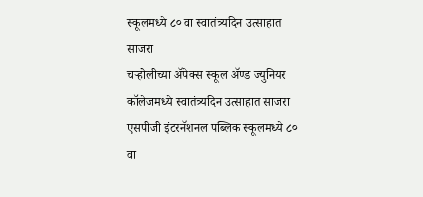स्कूलमध्ये ८० वा स्वातंत्र्यदिन उत्साहात साजरा
चऱ्होलीच्या अ‍ॅपेक्स स्कूल अ‍ॅण्ड ज्युनियर कॉलेजमध्ये स्वातंत्र्यदिन उत्साहात साजरा
एसपीजी इंटरनॅशनल पब्लिक स्कूलमध्ये ८० वा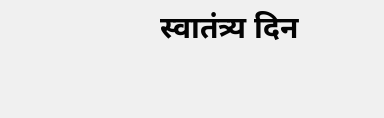स्वातंत्र्य दिन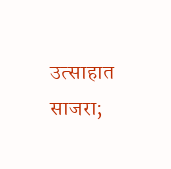उत्साहात साजरा;